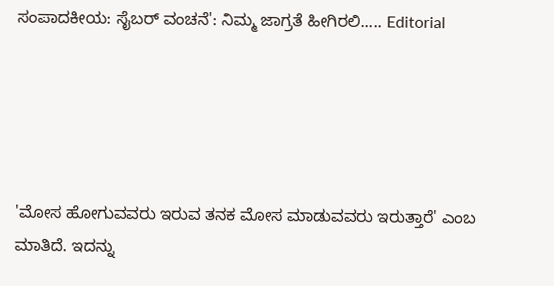ಸಂಪಾದಕೀಯ: ಸೈಬರ್ ವಂಚನೆ': ನಿಮ್ಮ ಜಾಗ್ರತೆ ಹೀಗಿರಲಿ..... Editorial





'ಮೋಸ ಹೋಗುವವರು ಇರುವ ತನಕ ಮೋಸ ಮಾಡುವವರು ಇರುತ್ತಾರೆ' ಎಂಬ ಮಾತಿದೆ. ಇದನ್ನು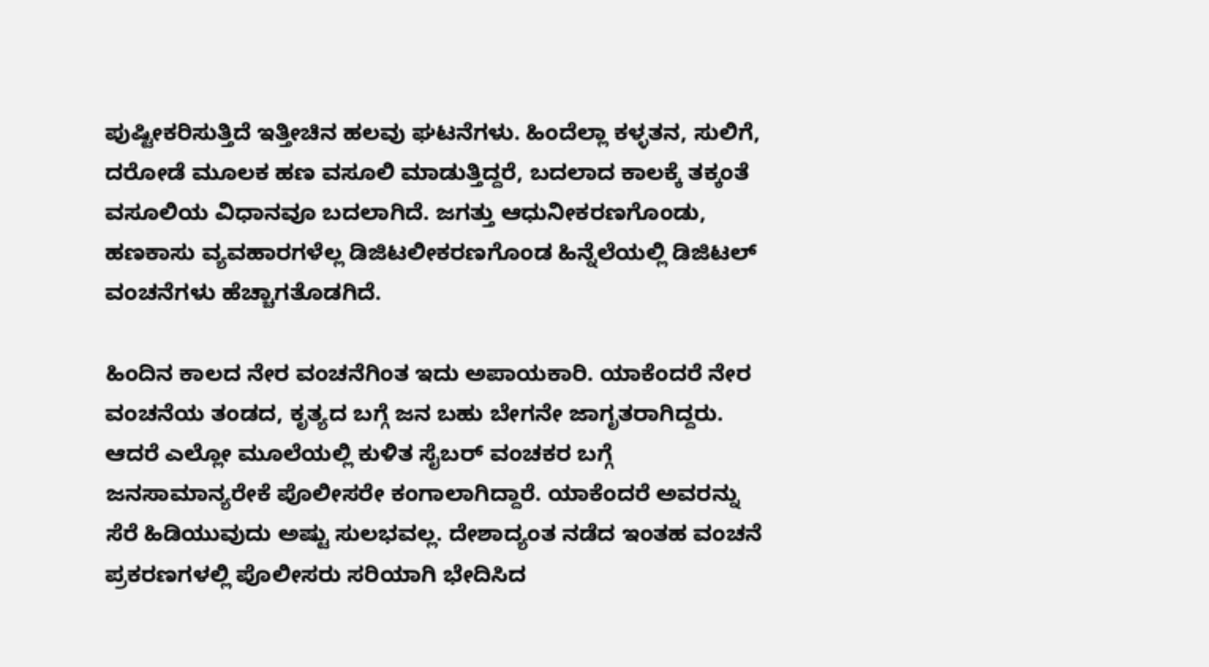ಪುಷ್ಟೀಕರಿಸುತ್ತಿದೆ ಇತ್ತೀಚಿನ ಹಲವು ಘಟನೆಗಳು. ಹಿಂದೆಲ್ಲಾ ಕಳ್ಳತನ, ಸುಲಿಗೆ, ದರೋಡೆ ಮೂಲಕ ಹಣ ವಸೂಲಿ ಮಾಡುತ್ತಿದ್ದರೆ, ಬದಲಾದ ಕಾಲಕ್ಕೆ ತಕ್ಕಂತೆ ವಸೂಲಿಯ ವಿಧಾನವೂ ಬದಲಾಗಿದೆ. ಜಗತ್ತು ಆಧುನೀಕರಣಗೊಂಡು, ಹಣಕಾಸು ವ್ಯವಹಾರಗಳೆಲ್ಲ ಡಿಜಿಟಲೀಕರಣಗೊಂಡ ಹಿನ್ನೆಲೆಯಲ್ಲಿ ಡಿಜಿಟಲ್ ವಂಚನೆಗಳು ಹೆಚ್ಚಾಗತೊಡಗಿದೆ.

ಹಿಂದಿನ ಕಾಲದ ನೇರ ವಂಚನೆಗಿಂತ ಇದು ಅಪಾಯಕಾರಿ. ಯಾಕೆಂದರೆ ನೇರ ವಂಚನೆಯ ತಂಡದ, ಕೃತ್ಯದ ಬಗ್ಗೆ ಜನ ಬಹು ಬೇಗನೇ ಜಾಗೃತರಾಗಿದ್ದರು. ಆದರೆ ಎಲ್ಲೋ ಮೂಲೆಯಲ್ಲಿ ಕುಳಿತ ಸೈಬರ್ ವಂಚಕರ ಬಗ್ಗೆ ಜನಸಾಮಾನ್ಯರೇಕೆ ಪೊಲೀಸರೇ ಕಂಗಾಲಾಗಿದ್ದಾರೆ. ಯಾಕೆಂದರೆ ಅವರನ್ನು ಸೆರೆ ಹಿಡಿಯುವುದು ಅಷ್ಟು ಸುಲಭವಲ್ಲ. ದೇಶಾದ್ಯಂತ ನಡೆದ ಇಂತಹ ವಂಚನೆ ಪ್ರಕರಣಗಳಲ್ಲಿ ಪೊಲೀಸರು ಸರಿಯಾಗಿ ಭೇದಿಸಿದ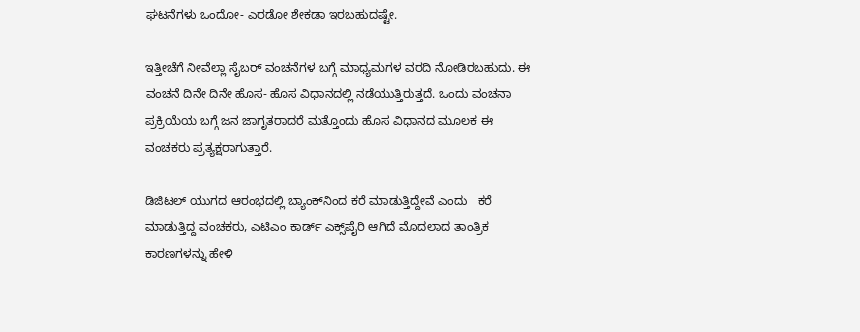ಘಟನೆಗಳು ಒಂದೋ- ಎರಡೋ ಶೇಕಡಾ ಇರಬಹುದಷ್ಟೇ.

ಇತ್ತೀಚೆಗೆ ನೀವೆಲ್ಲಾ ಸೈಬರ್ ವಂಚನೆಗಳ ಬಗ್ಗೆ ಮಾಧ್ಯಮಗಳ ವರದಿ ನೋಡಿರಬಹುದು. ಈ ವಂಚನೆ ದಿನೇ ದಿನೇ ಹೊಸ- ಹೊಸ ವಿಧಾನದಲ್ಲಿ ನಡೆಯುತ್ತಿರುತ್ತದೆ. ಒಂದು ವಂಚನಾ ಪ್ರಕ್ರಿಯೆಯ ಬಗ್ಗೆ ಜನ ಜಾಗೃತರಾದರೆ ಮತ್ತೊಂದು ಹೊಸ ವಿಧಾನದ ಮೂಲಕ ಈ ವಂಚಕರು ಪ್ರತ್ಯಕ್ಷರಾಗುತ್ತಾರೆ.

ಡಿಜಿಟಲ್ ಯುಗದ ಆರಂಭದಲ್ಲಿ ಬ್ಯಾಂಕ್‌ನಿಂದ ಕರೆ ಮಾಡುತ್ತಿದ್ದೇವೆ ಎಂದು   ಕರೆ ಮಾಡುತ್ತಿದ್ದ ವಂಚಕರು, ಎಟಿಎಂ ಕಾರ್ಡ್ ಎಕ್ಸ್‌ಪೈರಿ ಆಗಿದೆ ಮೊದಲಾದ ತಾಂತ್ರಿಕ ಕಾರಣಗಳನ್ನು ಹೇಳಿ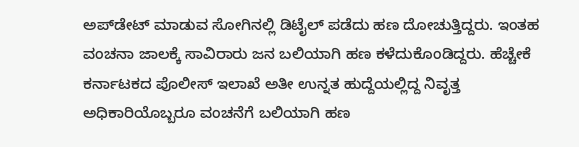ಅಪ್‌ಡೇಟ್ ಮಾಡುವ ಸೋಗಿನಲ್ಲಿ ಡಿಟೈಲ್ ಪಡೆದು ಹಣ ದೋಚುತ್ತಿದ್ದರು. ಇಂತಹ ವಂಚನಾ ಜಾಲಕ್ಕೆ ಸಾವಿರಾರು ಜನ ಬಲಿಯಾಗಿ ಹಣ ಕಳೆದುಕೊಂಡಿದ್ದರು. ಹೆಚ್ಚೇಕೆ ಕರ್ನಾಟಕದ ಪೊಲೀಸ್ ಇಲಾಖೆ ಅತೀ ಉನ್ನತ ಹುದ್ದೆಯಲ್ಲಿದ್ದ ನಿವೃತ್ತ ಅಧಿಕಾರಿಯೊಬ್ಬರೂ ವಂಚನೆಗೆ ಬಲಿಯಾಗಿ ಹಣ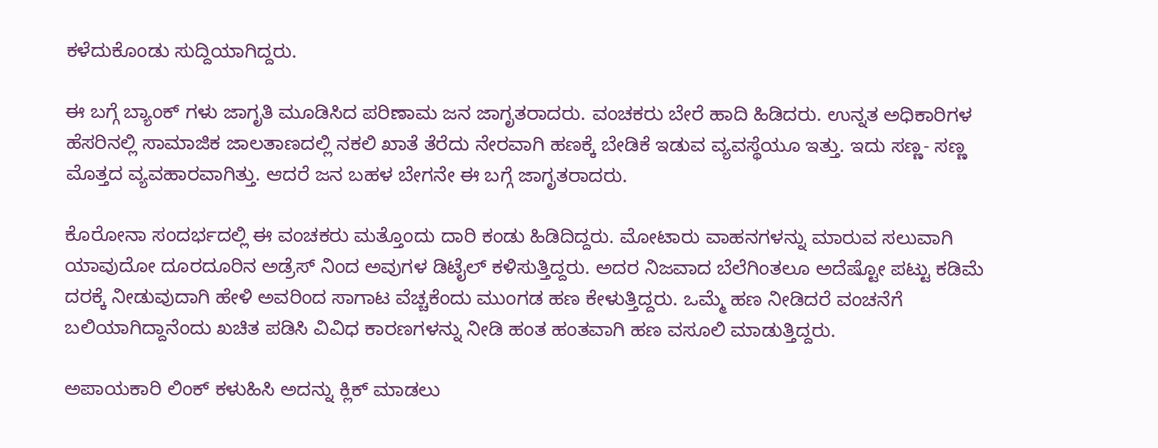ಕಳೆದುಕೊಂಡು ಸುದ್ದಿಯಾಗಿದ್ದರು.

ಈ ಬಗ್ಗೆ ಬ್ಯಾಂಕ್ ಗಳು ಜಾಗೃತಿ ಮೂಡಿಸಿದ ಪರಿಣಾಮ ಜನ ಜಾಗೃತರಾದರು. ವಂಚಕರು ಬೇರೆ ಹಾದಿ ಹಿಡಿದರು. ಉನ್ನತ ಅಧಿಕಾರಿಗಳ ಹೆಸರಿನಲ್ಲಿ ಸಾಮಾಜಿಕ ಜಾಲತಾಣದಲ್ಲಿ ನಕಲಿ ಖಾತೆ ತೆರೆದು ನೇರವಾಗಿ ಹಣಕ್ಕೆ ಬೇಡಿಕೆ ಇಡುವ ವ್ಯವಸ್ಥೆಯೂ ಇತ್ತು. ಇದು ಸಣ್ಣ- ಸಣ್ಣ ಮೊತ್ತದ ವ್ಯವಹಾರವಾಗಿತ್ತು. ಆದರೆ‌ ಜನ ಬಹಳ ಬೇಗನೇ ಈ ಬಗ್ಗೆ ಜಾಗೃತರಾದರು.

ಕೊರೋನಾ ಸಂದರ್ಭದಲ್ಲಿ ಈ ವಂಚಕರು ಮತ್ತೊಂದು ದಾರಿ ಕಂಡು ಹಿಡಿದಿದ್ದರು. ಮೋಟಾರು ವಾಹನಗಳನ್ನು ಮಾರುವ ಸಲುವಾಗಿ ಯಾವುದೋ ದೂರದೂರಿನ‌ ಅಡ್ರೆಸ್ ನಿಂದ ಅವುಗಳ ಡಿಟೈಲ್ ಕಳಿಸುತ್ತಿದ್ದರು. ಅದರ ನಿಜವಾದ ಬೆಲೆಗಿಂತಲೂ ಅದೆಷ್ಟೋ ಪಟ್ಟು ಕಡಿಮೆ ದರಕ್ಕೆ ನೀಡುವುದಾಗಿ ಹೇಳಿ ಅವರಿಂದ ಸಾಗಾಟ ವೆಚ್ಚಕೆಂದು ಮುಂಗಡ ಹಣ ಕೇಳುತ್ತಿದ್ದರು. ಒಮ್ಮೆ ಹಣ ನೀಡಿದರೆ ವಂಚನೆಗೆ ಬಲಿಯಾಗಿದ್ದಾನೆಂದು ಖಚಿತ ಪಡಿಸಿ ವಿವಿಧ ಕಾರಣಗಳನ್ನು ನೀಡಿ ಹಂತ ಹಂತವಾಗಿ ಹಣ ವಸೂಲಿ ಮಾಡುತ್ತಿದ್ದರು.

ಅಪಾಯಕಾರಿ ಲಿಂಕ್ ಕಳುಹಿಸಿ ಅದನ್ನು ಕ್ಲಿಕ್ ಮಾಡಲು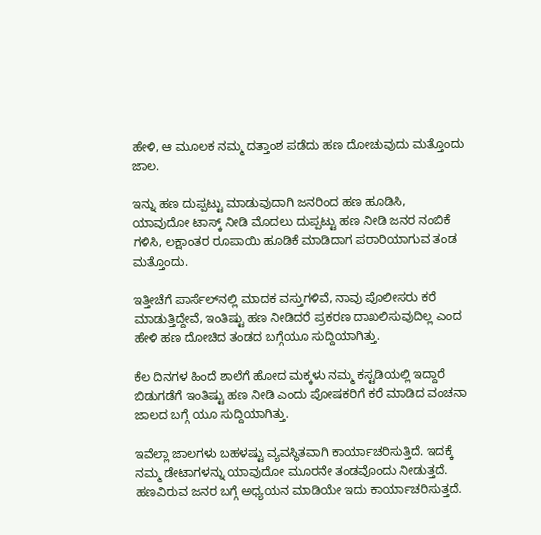ಹೇಳಿ, ಆ ಮೂಲಕ ನಮ್ಮ ದತ್ತಾಂಶ ಪಡೆದು ಹಣ ದೋಚುವುದು ಮತ್ತೊಂದು ಜಾಲ.

ಇನ್ನು ಹಣ ದುಪ್ಪಟ್ಟು ಮಾಡುವುದಾಗಿ ಜನರಿಂದ ಹಣ ಹೂಡಿಸಿ, ಯಾವುದೋ ಟಾಸ್ಕ್ ನೀಡಿ ಮೊದಲು ದುಪ್ಪಟ್ಟು ಹಣ ನೀಡಿ ಜನರ ನಂಬಿಕೆ ಗಳಿಸಿ, ಲಕ್ಷಾಂತರ ರೂಪಾಯಿ ಹೂಡಿಕೆ ಮಾಡಿದಾಗ ಪರಾರಿಯಾಗುವ ತಂಡ ಮತ್ತೊಂದು.

ಇತ್ತೀಚೆಗೆ ಪಾರ್ಸೆಲ್‌ನಲ್ಲಿ ಮಾದಕ ವಸ್ತುಗಳಿವೆ, ನಾವು ಪೊಲೀಸರು ಕರೆ ಮಾಡುತ್ತಿದ್ದೇವೆ, ಇಂತಿಷ್ಟು ಹಣ ನೀಡಿದರೆ ಪ್ರಕರಣ ದಾಖಲಿಸುವುದಿಲ್ಲ ಎಂದ ಹೇಳಿ ಹಣ ದೋಚಿದ ತಂಡದ ಬಗ್ಗೆಯೂ ಸುದ್ದಿಯಾಗಿತ್ತು.

ಕೆಲ ದಿನಗಳ ಹಿಂದೆ ಶಾಲೆಗೆ ಹೋದ ಮಕ್ಕಳು ನಮ್ಮ ಕಸ್ಟಡಿಯಲ್ಲಿ ಇದ್ದಾರೆ ಬಿಡುಗಡೆಗೆ ಇಂತಿಷ್ಟು ಹಣ ನೀಡಿ ಎಂದು ಪೋಷಕರಿಗೆ ಕರೆ ಮಾಡಿದ ವಂಚನಾ ಜಾಲದ ಬಗ್ಗೆ ಯೂ ಸುದ್ದಿಯಾಗಿತ್ತು.

ಇವೆಲ್ಲಾ ಜಾಲಗಳು ಬಹಳಷ್ಟು ವ್ಯವಸ್ಥಿತವಾಗಿ ಕಾರ್ಯಾಚರಿಸುತ್ತಿದೆ. ಇದಕ್ಕೆ ನಮ್ಮ ಡೇಟಾಗಳನ್ನು ಯಾವುದೋ ಮೂರನೇ ತಂಡವೊಂದು ನೀಡುತ್ತದೆ. ಹಣವಿರುವ ಜನರ ಬಗ್ಗೆ ಅಧ್ಯಯನ ಮಾಡಿಯೇ ಇದು ಕಾರ್ಯಾಚರಿಸುತ್ತದೆ.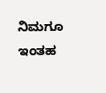ನಿಮಗೂ ಇಂತಹ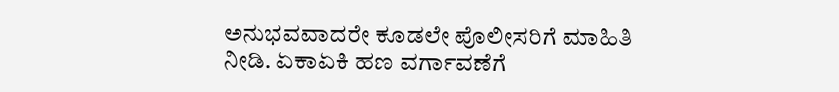ಅನುಭವವಾದರೇ ಕೂಡಲೇ ಪೊಲೀಸರಿಗೆ ಮಾಹಿತಿ ನೀಡಿ. ಏಕಾಏಕಿ ಹಣ ವರ್ಗಾವಣೆಗೆ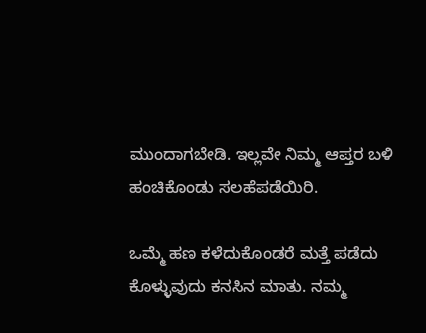ಮುಂದಾಗಬೇಡಿ. ಇಲ್ಲವೇ ನಿಮ್ಮ ಆಪ್ತರ ಬಳಿ ಹಂಚಿಕೊಂಡು ಸಲಹೆಪಡೆಯಿರಿ.

ಒಮ್ಮೆ ಹಣ ಕಳೆದುಕೊಂಡರೆ ಮತ್ತೆ ಪಡೆದು ಕೊಳ್ಳುವುದು ಕನಸಿನ ಮಾತು. ನಮ್ಮ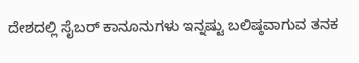ದೇಶದಲ್ಲಿ ಸೈಬರ್ ಕಾನೂನುಗಳು ಇನ್ನಷ್ಟು ಬಲಿಷ್ಠವಾಗುವ ತನಕ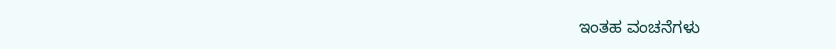ಇಂತಹ ವಂಚನೆಗಳು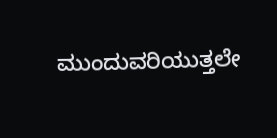ಮುಂದುವರಿಯುತ್ತಲೇ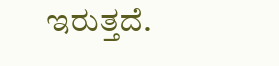ಇರುತ್ತದೆ.